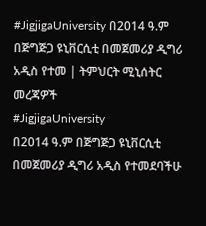#JigjigaUniversity በ2014 ዓ.ም በጅግጅጋ ዩኒቨርሲቲ በመጀመሪያ ዲግሪ አዲስ የተመ | ትምህርት ሚኒሰትር መረጃዎች
#JigjigaUniversity
በ2014 ዓ.ም በጅግጅጋ ዩኒቨርሲቲ በመጀመሪያ ዲግሪ አዲስ የተመደባችሁ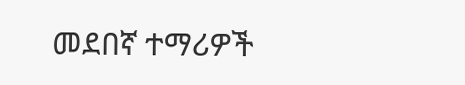መደበኛ ተማሪዎች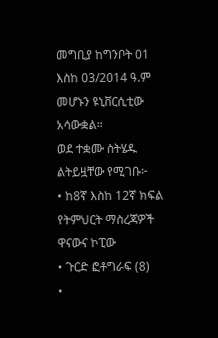መግቢያ ከግንቦት 01 እስከ 03/2014 ዓ.ም መሆኑን ዩኒቨርሲቲው አሳውቋል።
ወደ ተቋሙ ስትሄዱ ልትይዟቸው የሚገቡ፦
• ከ8ኛ እስከ 12ኛ ክፍል የትምህርት ማስረጃዎች ዋናውና ኮፒው
• ጉርድ ፎቶግራፍ (8)
•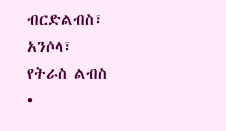ብርድልብስ፣ አንሶላ፣ የትራስ ልብስ
•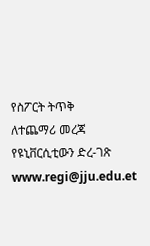የስፖርት ትጥቅ
ለተጨማሪ መረጃ የዩኒቨርሲቲውን ድረ-ገጽ www.regi@jju.edu.et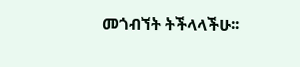መጎብኘት ትችላላችሁ፡፡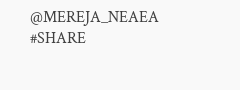@MEREJA_NEAEA
#SHARE